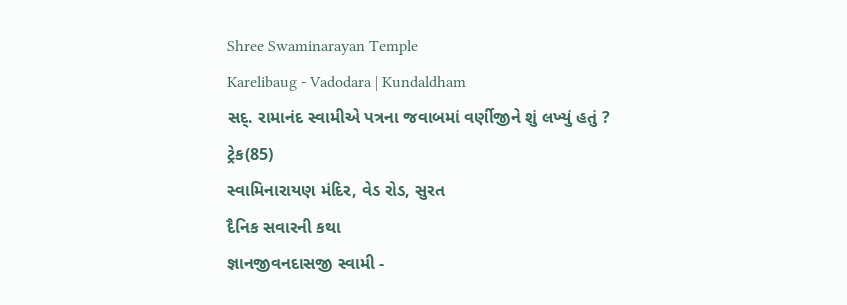Shree Swaminarayan Temple
Karelibaug - Vadodara | Kundaldham
સદ્. રામાનંદ સ્વામીએ પત્રના જવાબમાં વર્ણીજીને શું લખ્યું હતું ?
ટ્રેક(85)
સ્વામિનારાયણ મંદિર, વેડ રોડ, સુરત
દૈનિક સવારની કથા
જ્ઞાનજીવનદાસજી સ્વામી -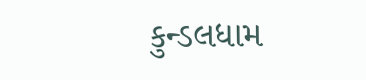કુન્ડલધામ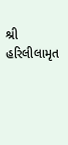શ્રી હરિલીલામૃત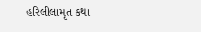હરિલીલામૃત કથા